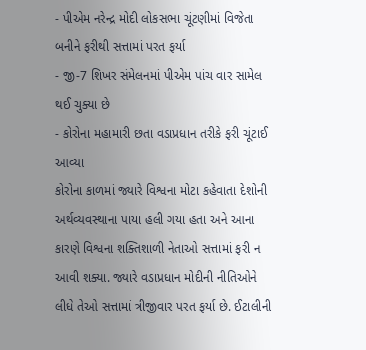- પીએમ નરેન્દ્ર મોદી લોકસભા ચૂંટણીમાં વિજેતા બનીને ફરીથી સત્તામાં પરત ફર્યા
- જી-7 શિખર સંમેલનમાં પીએમ પાંચ વાર સામેલ થઈ ચુક્યા છે
- કોરોના મહામારી છતા વડાપ્રધાન તરીકે ફરી ચૂંટાઈ આવ્યા
કોરોના કાળમાં જ્યારે વિશ્વના મોટા કહેવાતા દેશોની અર્થવ્યવસ્થાના પાયા હલી ગયા હતા અને આના કારણે વિશ્વના શક્તિશાળી નેતાઓ સત્તામાં ફરી ન આવી શક્યા. જ્યારે વડાપ્રધાન મોદીની નીતિઓને લીધે તેઓ સત્તામાં ત્રીજીવાર પરત ફર્યા છે. ઈટાલીની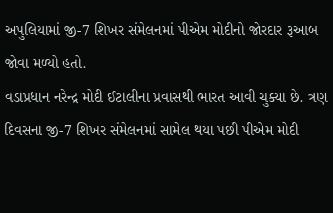અપુલિયામાં જી-7 શિખર સંમેલનમાં પીએમ મોદીનો જોરદાર રૂઆબ જોવા મળ્યો હતો.
વડાપ્રધાન નરેન્દ્ર મોદી ઈટાલીના પ્રવાસથી ભારત આવી ચુક્યા છે. ત્રણ દિવસના જી-7 શિખર સંમેલનમાં સામેલ થયા પછી પીએમ મોદી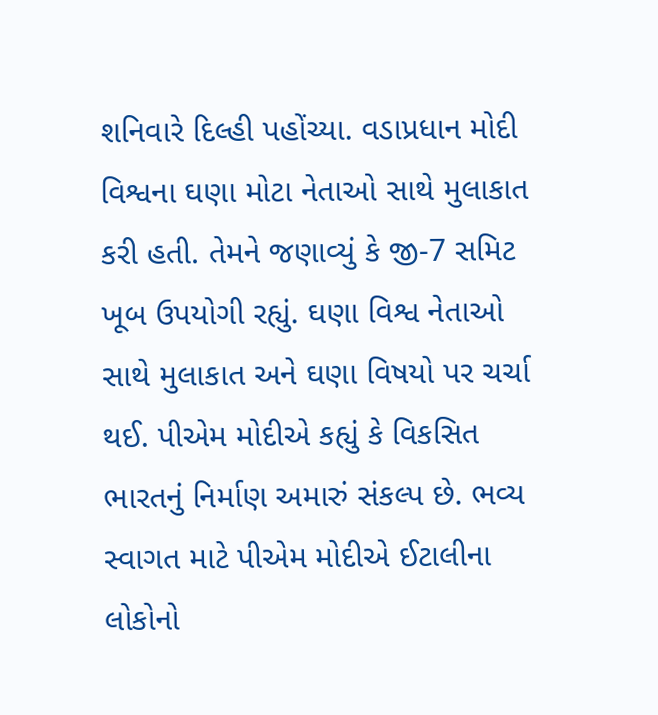શનિવારે દિલ્હી પહોંચ્યા. વડાપ્રધાન મોદી વિશ્વના ઘણા મોટા નેતાઓ સાથે મુલાકાત કરી હતી. તેમને જણાવ્યું કે જી-7 સમિટ ખૂબ ઉપયોગી રહ્યું. ઘણા વિશ્વ નેતાઓ સાથે મુલાકાત અને ઘણા વિષયો પર ચર્ચા થઈ. પીએમ મોદીએ કહ્યું કે વિકસિત ભારતનું નિર્માણ અમારું સંકલ્પ છે. ભવ્ય સ્વાગત માટે પીએમ મોદીએ ઈટાલીના લોકોનો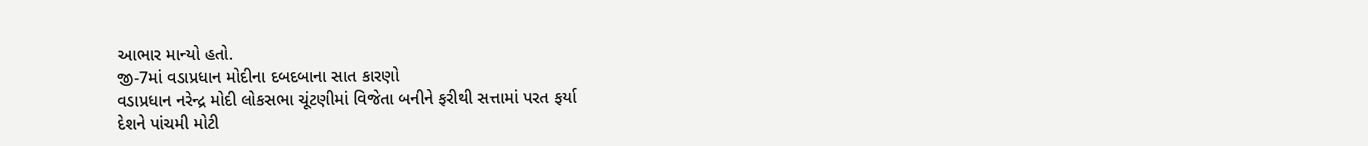આભાર માન્યો હતો.
જી-7માં વડાપ્રધાન મોદીના દબદબાના સાત કારણો
વડાપ્રધાન નરેન્દ્ર મોદી લોકસભા ચૂંટણીમાં વિજેતા બનીને ફરીથી સત્તામાં પરત ફર્યા
દેશને પાંચમી મોટી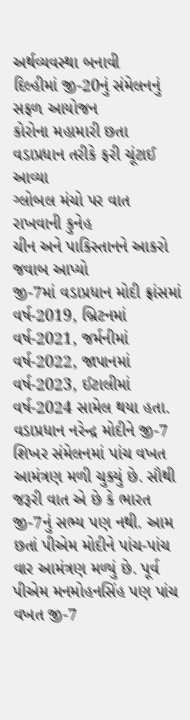અર્થવ્યવસ્થા બનાવી
દિલ્હીમાં જી-20નું સંમેલનનું સફળ આયોજન
કોરોના મહામારી છતા વડાપ્રધાન તરીકે ફરી ચૂંટાઈ આવ્યા
ગ્લોબલ મંચો પર વાત રાખવાની કુનેહ
ચીન અને પાકિસ્તાનને આકરો જવાબ આપ્યો
જી-7માં વડાપ્રધાન મોદી ફ્રાંસમાં વર્ષ-2019, બ્રિટનમાં વર્ષ-2021, જર્મનીમાં વર્ષ-2022, જાપાનમાં વર્ષ-2023, ઈટાલીમાં વર્ષ-2024 સામેલ થયા હતા. વડાપ્રધાન નરેન્દ્ર મોદીને જી-7 શિખર સંમેલનમાં પાંચ વખત આમંત્રણ મળી ચુક્યું છે. સૌથી જરૂરી વાત એ છે કે ભારત જી-7નું સભ્ય પણ નથી. આમ છતાં પીએમ મોદીને પાંચ-પાંચ વાર આમંત્રણ મળ્યું છે. પૂર્વ પીએમ મનમોહનસિંહ પણ પાંચ વખત જી-7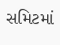સમિટમાં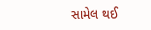સામેલ થઈ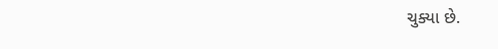ચુક્યા છે.